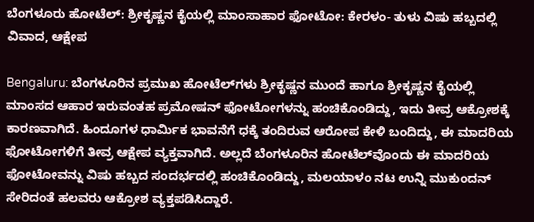ಬೆಂಗಳೂರು ಹೋಟೆಲ್‌: ಶ್ರೀಕೃಷ್ಣನ ಕೈಯಲ್ಲಿ ಮಾಂಸಾಹಾರ ಫೋಟೋ: ಕೇರಳಂ- ತುಳು ವಿಷು ಹಬ್ಬದಲ್ಲಿ ವಿವಾದ, ಆಕ್ಷೇಪ

Bengaluru: ಬೆಂಗಳೂರಿನ ಪ್ರಮುಖ ಹೋಟೆಲ್‌ಗಳು ಶ್ರೀಕೃಷ್ಣನ ಮುಂದೆ ಹಾಗೂ ಶ್ರೀಕೃಷ್ಣನ ಕೈಯಲ್ಲಿ ಮಾಂಸದ ಆಹಾರ ಇರುವಂತಹ ಪ್ರಮೋಷನ್ ಫೋಟೋಗಳನ್ನು ಹಂಚಿಕೊಂಡಿದ್ದು, ಇದು ತೀವ್ರ ಆಕ್ರೋಶಕ್ಕೆ ಕಾರಣವಾಗಿದೆ. ಹಿಂದೂಗಳ ಧಾರ್ಮಿಕ ಭಾವನೆಗೆ ಧಕ್ಕೆ ತಂದಿರುವ ಆರೋಪ ಕೇಳಿ ಬಂದಿದ್ದು, ಈ ಮಾದರಿಯ ಫೋಟೋಗಳಿಗೆ ತೀವ್ರ ಆಕ್ಷೇಪ ವ್ಯಕ್ತವಾಗಿದೆ. ಅಲ್ಲದೆ ಬೆಂಗಳೂರಿನ ಹೋಟೆಲ್‌ವೊಂದು ಈ ಮಾದರಿಯ ಫೋಟೋವನ್ನು ವಿಷು ಹಬ್ಬದ ಸಂದರ್ಭದಲ್ಲಿ ಹಂಚಿಕೊಂಡಿದ್ದು, ಮಲಯಾಳಂ ನಟ ಉನ್ನಿ ಮುಕುಂದನ್ ಸೇರಿದಂತೆ ಹಲವರು ಆಕ್ರೋಶ ವ್ಯಕ್ತಪಡಿಸಿದ್ದಾರೆ.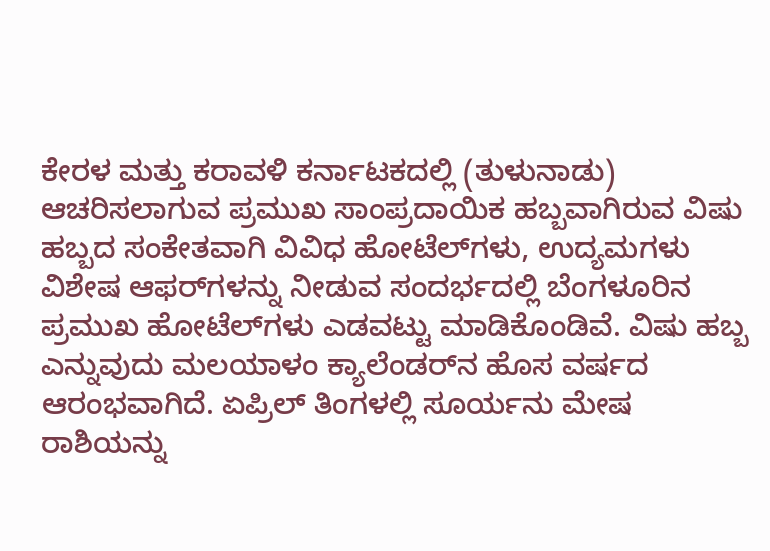ಕೇರಳ ಮತ್ತು ಕರಾವಳಿ ಕರ್ನಾಟಕದಲ್ಲಿ (ತುಳುನಾಡು) ಆಚರಿಸಲಾಗುವ ಪ್ರಮುಖ ಸಾಂಪ್ರದಾಯಿಕ ಹಬ್ಬವಾಗಿರುವ ವಿಷು ಹಬ್ಬದ ಸಂಕೇತವಾಗಿ ವಿವಿಧ ಹೋಟೆಲ್‌ಗಳು, ಉದ್ಯಮಗಳು ವಿಶೇಷ ಆಫರ್‌ಗಳನ್ನು ನೀಡುವ ಸಂದರ್ಭದಲ್ಲಿ ಬೆಂಗಳೂರಿನ ಪ್ರಮುಖ ಹೋಟೆಲ್‌ಗಳು ಎಡವಟ್ಟು ಮಾಡಿಕೊಂಡಿವೆ. ವಿಷು ಹಬ್ಬ ಎನ್ನುವುದು ಮಲಯಾಳಂ ಕ್ಯಾಲೆಂಡರ್‌ನ ಹೊಸ ವರ್ಷದ ಆರಂಭವಾಗಿದೆ. ಏಪ್ರಿಲ್ ತಿಂಗಳಲ್ಲಿ ಸೂರ್ಯನು ಮೇಷ ರಾಶಿಯನ್ನು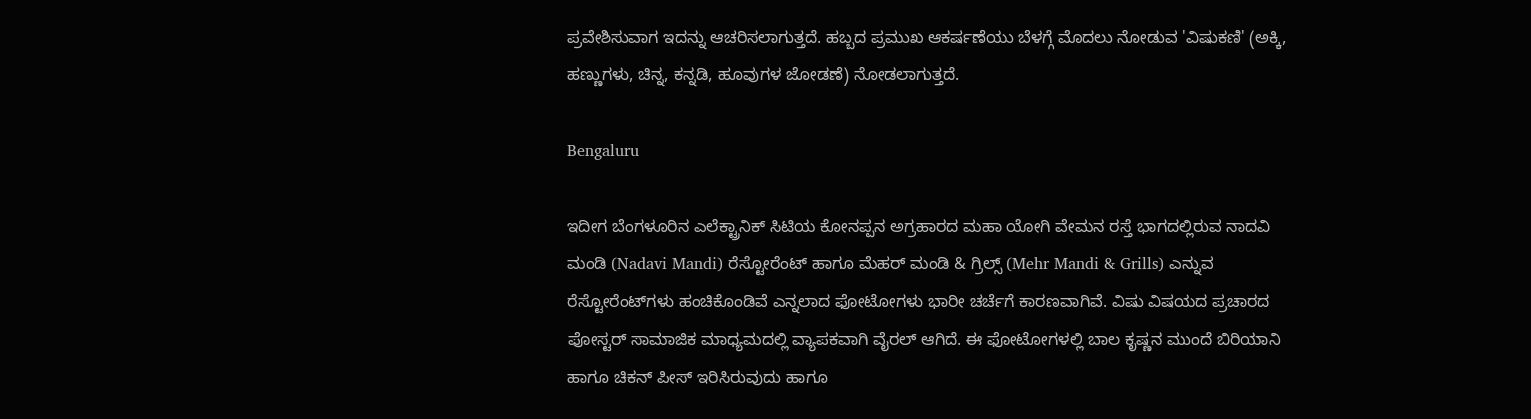ಪ್ರವೇಶಿಸುವಾಗ ಇದನ್ನು ಆಚರಿಸಲಾಗುತ್ತದೆ. ಹಬ್ಬದ ಪ್ರಮುಖ ಆಕರ್ಷಣೆಯು ಬೆಳಗ್ಗೆ ಮೊದಲು ನೋಡುವ 'ವಿಷುಕಣಿ' (ಅಕ್ಕಿ, ಹಣ್ಣುಗಳು, ಚಿನ್ನ, ಕನ್ನಡಿ, ಹೂವುಗಳ ಜೋಡಣೆ) ನೋಡಲಾಗುತ್ತದೆ.

Bengaluru

ಇದೀಗ ಬೆಂಗಳೂರಿನ ಎಲೆಕ್ಟ್ರಾನಿಕ್ ಸಿಟಿಯ ಕೋನಪ್ಪನ ಅಗ್ರಹಾರದ ಮಹಾ ಯೋಗಿ ವೇಮನ ರಸ್ತೆ ಭಾಗದಲ್ಲಿರುವ ನಾದವಿ ಮಂಡಿ (Nadavi Mandi) ರೆಸ್ಟೋರೆಂಟ್ ಹಾಗೂ ಮೆಹರ್ ಮಂಡಿ & ಗ್ರಿಲ್ಸ್ (Mehr Mandi & Grills) ಎನ್ನುವ ರೆಸ್ಟೋರೆಂಟ್‌ಗಳು ಹಂಚಿಕೊಂಡಿವೆ ಎನ್ನಲಾದ ಫೋಟೋಗಳು ಭಾರೀ ಚರ್ಚೆಗೆ ಕಾರಣವಾಗಿವೆ. ವಿಷು ವಿಷಯದ ಪ್ರಚಾರದ ಪೋಸ್ಟರ್ ಸಾಮಾಜಿಕ ಮಾಧ್ಯಮದಲ್ಲಿ ವ್ಯಾಪಕವಾಗಿ ವೈರಲ್‌ ಆಗಿದೆ. ಈ ಫೋಟೋಗಳಲ್ಲಿ ಬಾಲ ಕೃಷ್ಣನ ಮುಂದೆ ಬಿರಿಯಾನಿ ಹಾಗೂ ಚಿಕನ್ ಪೀಸ್ ಇರಿಸಿರುವುದು ಹಾಗೂ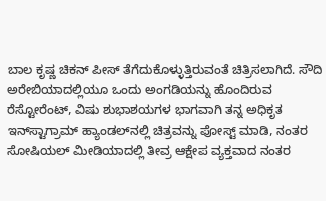ಬಾಲ ಕೃಷ್ಣ ಚಿಕನ್ ಪೀಸ್ ತೆಗೆದುಕೊಳ್ಳುತ್ತಿರುವಂತೆ ಚಿತ್ರಿಸಲಾಗಿದೆ. ಸೌದಿ ಅರೇಬಿಯಾದಲ್ಲಿಯೂ ಒಂದು ಅಂಗಡಿಯನ್ನು ಹೊಂದಿರುವ ರೆಸ್ಟೋರೆಂಟ್, ವಿಷು ಶುಭಾಶಯಗಳ ಭಾಗವಾಗಿ ತನ್ನ ಅಧಿಕೃತ ಇನ್‌ಸ್ಟಾಗ್ರಾಮ್ ಹ್ಯಾಂಡಲ್‌ನಲ್ಲಿ ಚಿತ್ರವನ್ನು ಪೋಸ್ಟ್ ಮಾಡಿ, ನಂತರ ಸೋಷಿಯಲ್ ಮೀಡಿಯಾದಲ್ಲಿ ತೀವ್ರ ಆಕ್ಷೇಪ ವ್ಯಕ್ತವಾದ ನಂತರ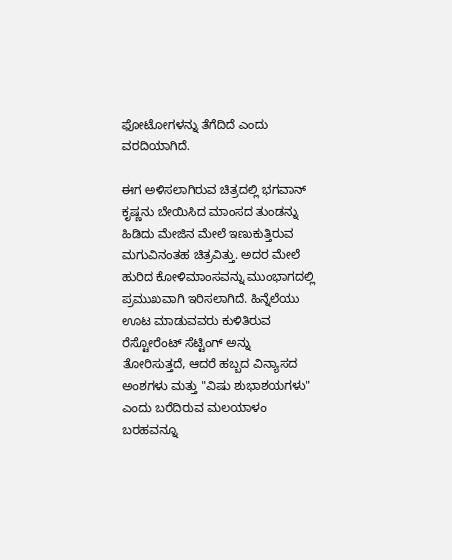ಫೋಟೋಗಳನ್ನು ತೆಗೆದಿದೆ ಎಂದು ವರದಿಯಾಗಿದೆ.

ಈಗ ಅಳಿಸಲಾಗಿರುವ ಚಿತ್ರದಲ್ಲಿ ಭಗವಾನ್ ಕೃಷ್ಣನು ಬೇಯಿಸಿದ ಮಾಂಸದ ತುಂಡನ್ನು ಹಿಡಿದು ಮೇಜಿನ ಮೇಲೆ ಇಣುಕುತ್ತಿರುವ ಮಗುವಿನಂತಹ ಚಿತ್ರವಿತ್ತು. ಅದರ ಮೇಲೆ ಹುರಿದ ಕೋಳಿಮಾಂಸವನ್ನು ಮುಂಭಾಗದಲ್ಲಿ ಪ್ರಮುಖವಾಗಿ ಇರಿಸಲಾಗಿದೆ. ಹಿನ್ನೆಲೆಯು ಊಟ ಮಾಡುವವರು ಕುಳಿತಿರುವ ರೆಸ್ಟೋರೆಂಟ್ ಸೆಟ್ಟಿಂಗ್ ಅನ್ನು ತೋರಿಸುತ್ತದೆ, ಆದರೆ ಹಬ್ಬದ ವಿನ್ಯಾಸದ ಅಂಶಗಳು ಮತ್ತು "ವಿಷು ಶುಭಾಶಯಗಳು" ಎಂದು ಬರೆದಿರುವ ಮಲಯಾಳಂ ಬರಹವನ್ನೂ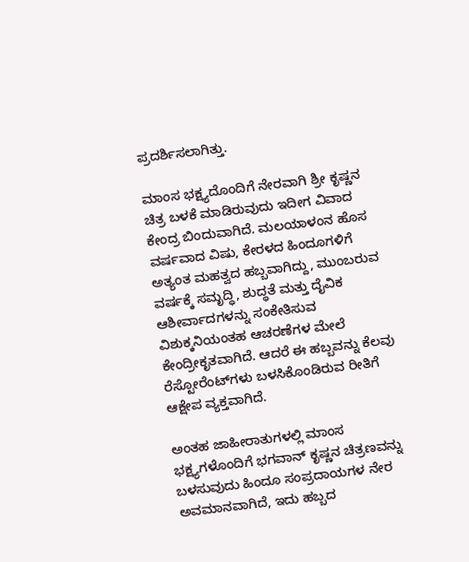ಪ್ರದರ್ಶಿಸಲಾಗಿತ್ತು.

ಮಾಂಸ ಭಕ್ಷ್ಯದೊಂದಿಗೆ ನೇರವಾಗಿ ಶ್ರೀ ಕೃಷ್ಣನ ಚಿತ್ರ ಬಳಕೆ ಮಾಡಿರುವುದು ಇದೀಗ ವಿವಾದ ಕೇಂದ್ರ ಬಿಂದುವಾಗಿದೆ. ಮಲಯಾಳಂನ ಹೊಸ ವರ್ಷವಾದ ವಿಷು, ಕೇರಳದ ಹಿಂದೂಗಳಿಗೆ ಅತ್ಯಂತ ಮಹತ್ವದ ಹಬ್ಬವಾಗಿದ್ದು, ಮುಂಬರುವ ವರ್ಷಕ್ಕೆ ಸಮೃದ್ಧಿ, ಶುದ್ಧತೆ ಮತ್ತು ದೈವಿಕ ಆಶೀರ್ವಾದಗಳನ್ನು ಸಂಕೇತಿಸುವ ವಿಶುಕ್ಕನಿಯಂತಹ ಆಚರಣೆಗಳ ಮೇಲೆ ಕೇಂದ್ರೀಕೃತವಾಗಿದೆ. ಆದರೆ ಈ ಹಬ್ಬವನ್ನು ಕೆಲವು ರೆಸ್ಟೋರೆಂಟ್‌ಗಳು ಬಳಸಿಕೊಂಡಿರುವ ರೀತಿಗೆ ಆಕ್ಷೇಪ ವ್ಯಕ್ತವಾಗಿದೆ.

ಅಂತಹ ಜಾಹೀರಾತುಗಳಲ್ಲಿ ಮಾಂಸ ಭಕ್ಷ್ಯಗಳೊಂದಿಗೆ ಭಗವಾನ್ ಕೃಷ್ಣನ ಚಿತ್ರಣವನ್ನು ಬಳಸುವುದು ಹಿಂದೂ ಸಂಪ್ರದಾಯಗಳ ನೇರ ಅವಮಾನವಾಗಿದೆ, ಇದು ಹಬ್ಬದ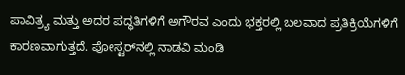ಪಾವಿತ್ರ್ಯ ಮತ್ತು ಅದರ ಪದ್ಧತಿಗಳಿಗೆ ಅಗೌರವ ಎಂದು ಭಕ್ತರಲ್ಲಿ ಬಲವಾದ ಪ್ರತಿಕ್ರಿಯೆಗಳಿಗೆ ಕಾರಣವಾಗುತ್ತದೆ. ಪೋಸ್ಟರ್‌ನಲ್ಲಿ ನಾಡವಿ ಮಂಡಿ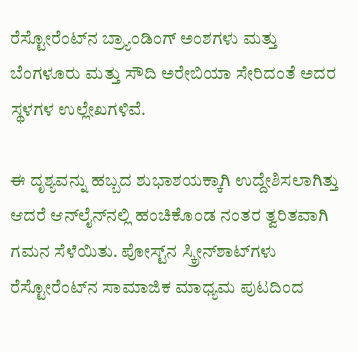ರೆಸ್ಟೋರೆಂಟ್‌ನ ಬ್ರ್ಯಾಂಡಿಂಗ್ ಅಂಶಗಳು ಮತ್ತು ಬೆಂಗಳೂರು ಮತ್ತು ಸೌದಿ ಅರೇಬಿಯಾ ಸೇರಿದಂತೆ ಅದರ ಸ್ಥಳಗಳ ಉಲ್ಲೇಖಗಳಿವೆ.

ಈ ದೃಶ್ಯವನ್ನು ಹಬ್ಬದ ಶುಭಾಶಯಕ್ಕಾಗಿ ಉದ್ದೇಶಿಸಲಾಗಿತ್ತು ಆದರೆ ಆನ್‌ಲೈನ್‌ನಲ್ಲಿ ಹಂಚಿಕೊಂಡ ನಂತರ ತ್ವರಿತವಾಗಿ ಗಮನ ಸೆಳೆಯಿತು. ಪೋಸ್ಟ್‌ನ ಸ್ಕ್ರೀನ್‌ಶಾಟ್‌ಗಳು ರೆಸ್ಟೋರೆಂಟ್‌ನ ಸಾಮಾಜಿಕ ಮಾಧ್ಯಮ ಪುಟದಿಂದ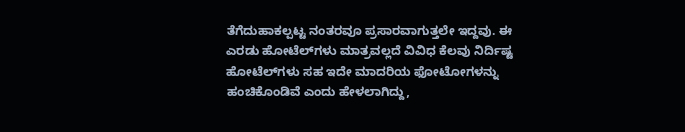ತೆಗೆದುಹಾಕಲ್ಪಟ್ಟ ನಂತರವೂ ಪ್ರಸಾರವಾಗುತ್ತಲೇ ಇದ್ದವು. ಈ ಎರಡು ಹೋಟೆಲ್‌ಗಳು ಮಾತ್ರವಲ್ಲದೆ ವಿವಿಧ ಕೆಲವು ನಿರ್ದಿಷ್ಟ ಹೋಟೆಲ್‌ಗಳು ಸಹ ಇದೇ ಮಾದರಿಯ ಫೋಟೋಗಳನ್ನು ಹಂಚಿಕೊಂಡಿವೆ ಎಂದು ಹೇಳಲಾಗಿದ್ದು,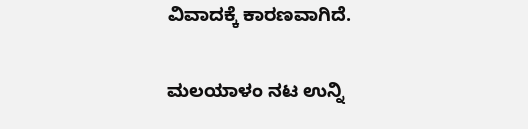ವಿವಾದಕ್ಕೆ ಕಾರಣವಾಗಿದೆ.

ಮಲಯಾಳಂ ನಟ ಉನ್ನಿ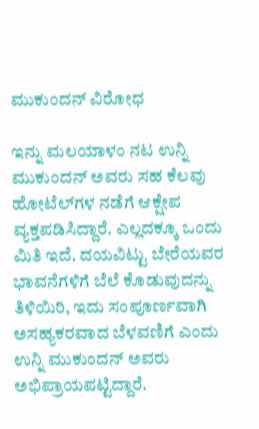ಮುಕುಂದನ್ ವಿರೋಧ

ಇನ್ನು ಮಲಯಾಳಂ ನಟ ಉನ್ನಿ ಮುಕುಂದನ್ ಅವರು ಸಹ ಕೆಲವು ಹೋಟೆಲ್‌ಗಳ ನಡೆಗೆ ಆಕ್ಷೇಪ ವ್ಯಕ್ತಪಡಿಸಿದ್ದಾರೆ. ಎಲ್ಲದಕ್ಕೂ ಒಂದು ಮಿತಿ ಇದೆ. ದಯವಿಟ್ಟು ಬೇರೆಯವರ ಭಾವನೆಗಳಿಗೆ ಬೆಲೆ ಕೊಡುವುದನ್ನು ತಿಳಿಯಿರಿ, ಇದು ಸಂಪೂರ್ಣವಾಗಿ ಅಸಹ್ಯಕರವಾದ ಬೆಳವಣಿಗೆ ಎಂದು ಉನ್ನಿ ಮುಕುಂದನ್ ಅವರು ಅಭಿಪ್ರಾಯಪಟ್ಟಿದ್ದಾರೆ.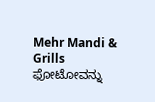Mehr Mandi & Grills ಫೋಟೋವನ್ನು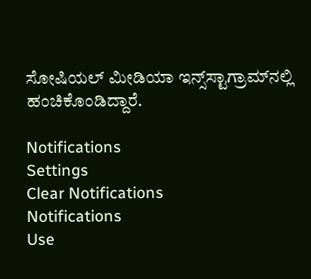ಸೋಷಿಯಲ್ ಮೀಡಿಯಾ ಇನ್ಸ್‌ಸ್ಟಾಗ್ರಾಮ್‌ನಲ್ಲಿ ಹಂಚಿಕೊಂಡಿದ್ದಾರೆ.

Notifications
Settings
Clear Notifications
Notifications
Use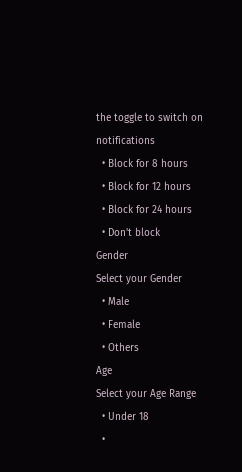the toggle to switch on notifications
  • Block for 8 hours
  • Block for 12 hours
  • Block for 24 hours
  • Don't block
Gender
Select your Gender
  • Male
  • Female
  • Others
Age
Select your Age Range
  • Under 18
  •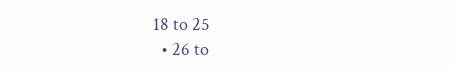18 to 25
  • 26 to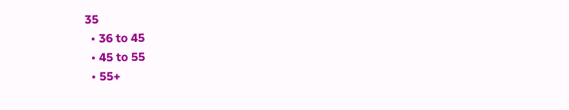35
  • 36 to 45
  • 45 to 55
  • 55+